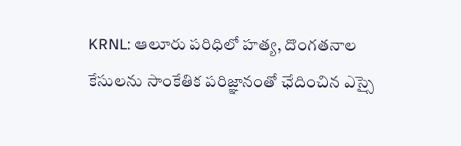KRNL: ఆలూరు పరిధిలో హత్య, దొంగతనాల కేసులను సాంకేతిక పరిజ్ఞానంతో ఛేదించిన ఎస్సై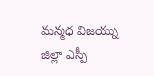మన్మధ విజయ్ను జిల్లా ఎస్పీ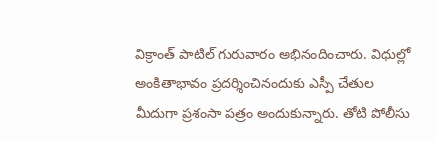విక్రాంత్ పాటిల్ గురువారం అభినందించారు. విధుల్లో అంకితాభావం ప్రదర్శించినందుకు ఎస్పీ చేతుల మీదుగా ప్రశంసా పత్రం అందుకున్నారు. తోటి పోలీసు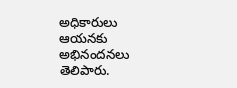అధికారులు ఆయనకు అభినందనలు తెలిపారు.